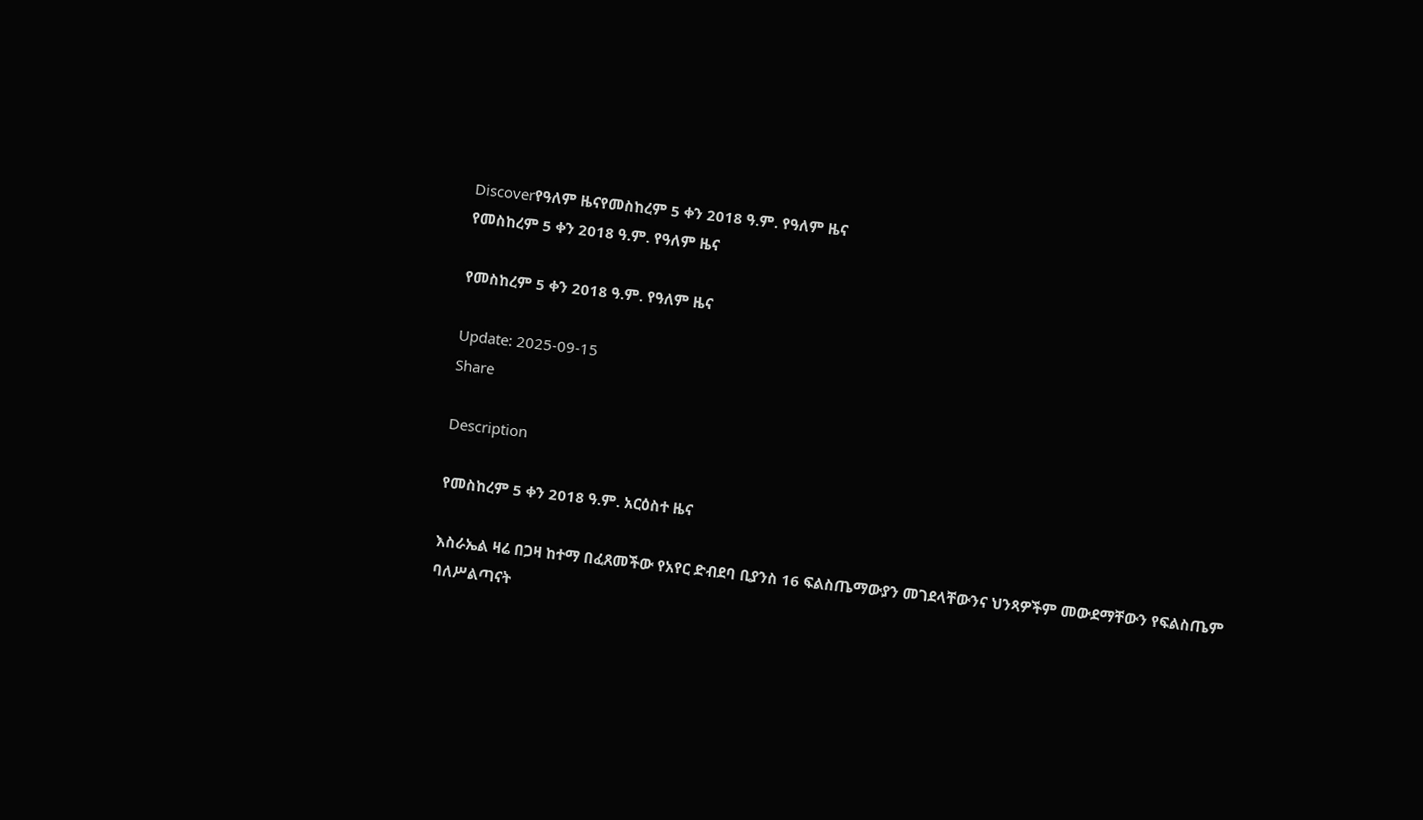Discoverየዓለም ዜናየመስከረም 5 ቀን 2018 ዓ.ም. የዓለም ዜና
የመስከረም 5 ቀን 2018 ዓ.ም. የዓለም ዜና

የመስከረም 5 ቀን 2018 ዓ.ም. የዓለም ዜና

Update: 2025-09-15
Share

Description

የመስከረም 5 ቀን 2018 ዓ.ም. አርዕስተ ዜና

እስራኤል ዛሬ በጋዛ ከተማ በፈጸመችው የአየር ድብደባ ቢያንስ 16 ፍልስጤማውያን መገደላቸውንና ህንጻዎችም መውደማቸውን የፍልስጤም ባለሥልጣናት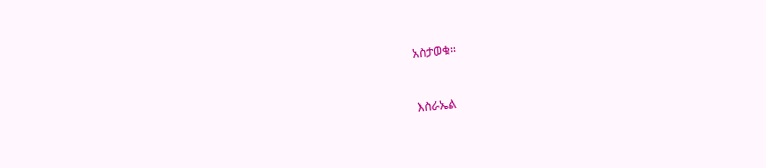አስታወቁ።


እስራኤል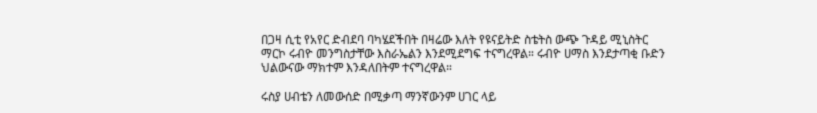በጋዛ ሲቲ የአየር ድብደባ ባካሄደችበት በዛሬው እለት የዩናይትድ ስቴትስ ውጭ ጉዳይ ሚኒስትር ማርኮ ሩብዮ መንግስታቸው እስራኤልን እንደሚደግፍ ተናግረዋል። ሩብዮ ሀማስ እንደታጣቂ ቡድን ህልውናው ማክተም እንዳለበትም ተናግረዋል።

ሩስያ ሀብቴን ለመውሰድ በሚቃጣ ማንኛውንም ሀገር ላይ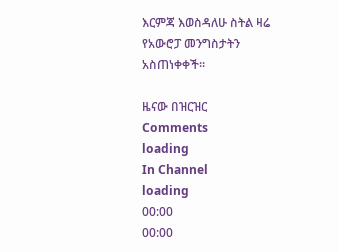እርምጃ እወስዳለሁ ስትል ዛሬ የአውሮፓ መንግስታትን አስጠነቀቀች።

ዜናው በዝርዝር
Comments
loading
In Channel
loading
00:00
00:00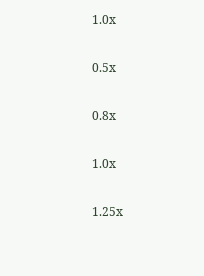1.0x

0.5x

0.8x

1.0x

1.25x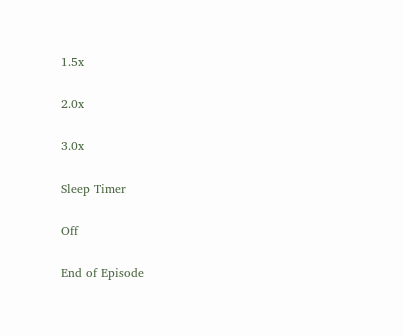1.5x

2.0x

3.0x

Sleep Timer

Off

End of Episode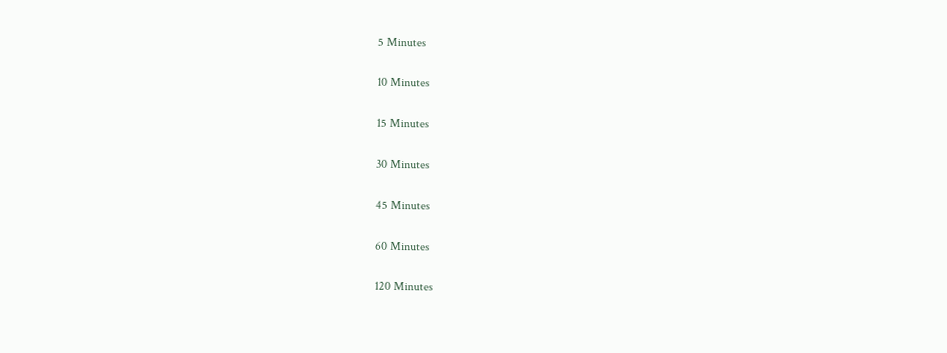5 Minutes

10 Minutes

15 Minutes

30 Minutes

45 Minutes

60 Minutes

120 Minutes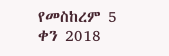የመስከረም 5 ቀን 2018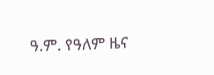ዓ.ም. የዓለም ዜና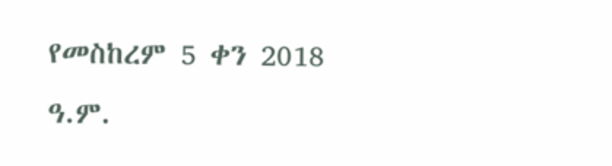የመስከረም 5 ቀን 2018 ዓ.ም.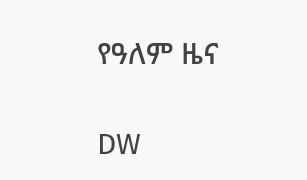የዓለም ዜና

DW